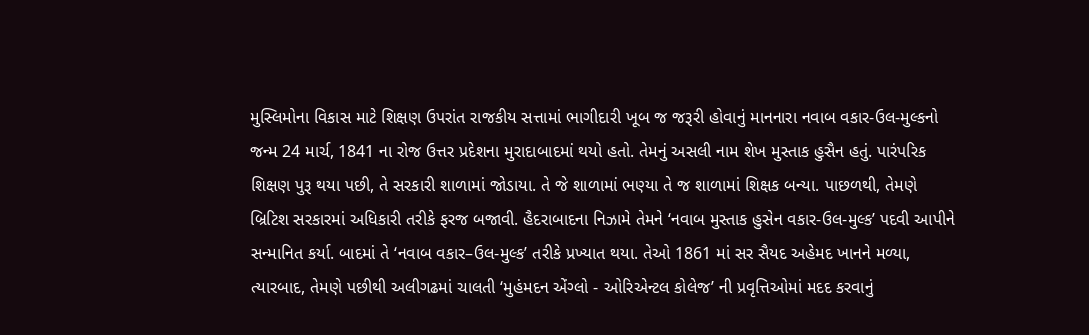મુસ્લિમોના વિકાસ માટે શિક્ષણ ઉપરાંત રાજકીય સત્તામાં ભાગીદારી ખૂબ જ જરૂરી હોવાનું માનનારા નવાબ વકાર-ઉલ-મુલ્કનો જન્મ 24 માર્ચ, 1841 ના રોજ ઉત્તર પ્રદેશના મુરાદાબાદમાં થયો હતો. તેમનું અસલી નામ શેખ મુસ્તાક હુસૈન હતું. પારંપરિક શિક્ષણ પુરૂ થયા પછી, તે સરકારી શાળામાં જોડાયા. તે જે શાળામાં ભણ્યા તે જ શાળામાં શિક્ષક બન્યા. પાછળથી, તેમણે બ્રિટિશ સરકારમાં અધિકારી તરીકે ફરજ બજાવી. હૈદરાબાદના નિઝામે તેમને ‘નવાબ મુસ્તાક હુસેન વકાર-ઉલ-મુલ્ક’ પદવી આપીને સન્માનિત કર્યા. બાદમાં તે ‘નવાબ વકાર–ઉલ-મુલ્ક’ તરીકે પ્રખ્યાત થયા. તેઓ 1861 માં સર સૈયદ અહેમદ ખાનને મળ્યા, ત્યારબાદ, તેમણે પછીથી અલીગઢમાં ચાલતી ‘મુહંમદન એંગ્લો - ઓરિએન્ટલ કોલેજ’ ની પ્રવૃત્તિઓમાં મદદ કરવાનું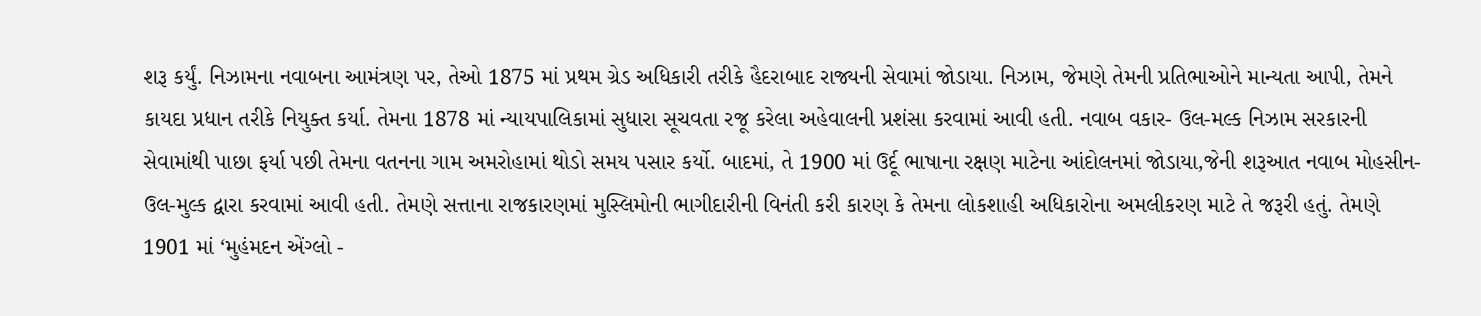શરૂ કર્યું. નિઝામના નવાબના આમંત્રણ પર, તેઓ 1875 માં પ્રથમ ગ્રેડ અધિકારી તરીકે હૈદરાબાદ રાજ્યની સેવામાં જોડાયા. નિઝામ, જેમણે તેમની પ્રતિભાઓને માન્યતા આપી, તેમને કાયદા પ્રધાન તરીકે નિયુક્ત કર્યા. તેમના 1878 માં ન્યાયપાલિકામાં સુધારા સૂચવતા રજૂ કરેલા અહેવાલની પ્રશંસા કરવામાં આવી હતી. નવાબ વકાર- ઉલ-મલ્ક નિઝામ સરકારની સેવામાંથી પાછા ફર્યા પછી તેમના વતનના ગામ અમરોહામાં થોડો સમય પસાર કર્યો. બાદમાં, તે 1900 માં ઉર્દૂ ભાષાના રક્ષણ માટેના આંદોલનમાં જોડાયા,જેની શરૂઆત નવાબ મોહસીન-ઉલ-મુલ્ક દ્વારા કરવામાં આવી હતી. તેમણે સત્તાના રાજકારણમાં મુસ્લિમોની ભાગીદારીની વિનંતી કરી કારણ કે તેમના લોકશાહી અધિકારોના અમલીકરણ માટે તે જરૂરી હતું. તેમણે 1901 માં ‘મુહંમદન એંગ્લો -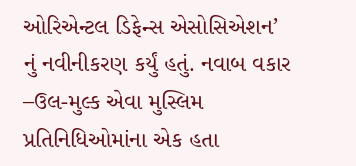ઓરિએન્ટલ ડિફેન્સ એસોસિએશન’ નું નવીનીકરણ કર્યું હતું. નવાબ વકાર –ઉલ-મુલ્ક એવા મુસ્લિમ પ્રતિનિધિઓમાંના એક હતા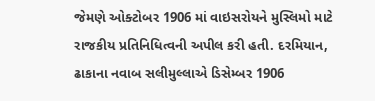જેમણે ઓક્ટોબર 1906 માં વાઇસરોયને મુસ્લિમો માટે રાજકીય પ્રતિનિધિત્વની અપીલ કરી હતી. દરમિયાન, ઢાકાના નવાબ સલીમુલ્લાએ ડિસેમ્બર 1906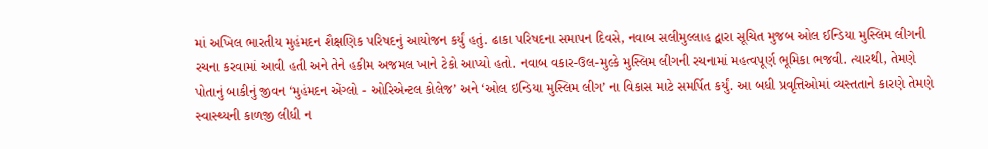માં અખિલ ભારતીય મુહંમદન શૈક્ષણિક પરિષદનું આયોજન કર્યું હતું. ઢાકા પરિષદના સમાપન દિવસે, નવાબ સલીમુલ્લાહ દ્વારા સૂચિત મુજબ ઓલ ઈન્ડિયા મુસ્લિમ લીગની રચના કરવામાં આવી હતી અને તેને હકીમ અજમલ ખાને ટેકો આપ્યો હતો. નવાબ વકાર-ઉલ-મુલ્કે મુસ્લિમ લીગની રચનામાં મહત્વપૂર્ણ ભૂમિકા ભજવી. ત્યારથી, તેમણે પોતાનું બાકીનું જીવન ‘મુહંમદન એંગ્લો - ઓરિએન્ટલ કોલેજ’ અને ‘ઓલ ઇન્ડિયા મુસ્લિમ લીગ’ ના વિકાસ માટે સમર્પિત કર્યું. આ બધી પ્રવૃત્તિઓમાં વ્યસ્તતાને કારણે તેમણે સ્વાસ્થ્યની કાળજી લીધી ન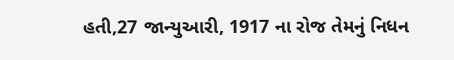હતી,27 જાન્યુઆરી, 1917 ના રોજ તેમનું નિધન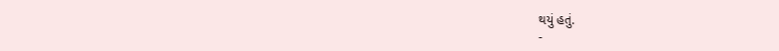થયું હતું.
-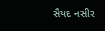સૈયદ નસીર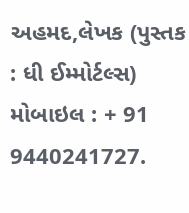અહમદ,લેખક (પુસ્તક : ધી ઈમ્મોર્ટલ્સ)
મોબાઇલ : + 91 9440241727.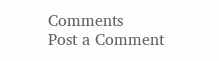Comments
Post a Comment